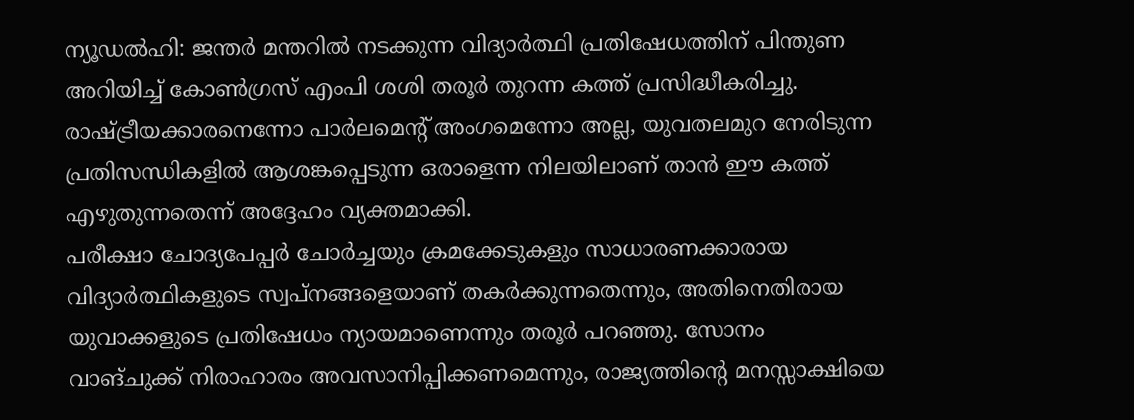ന്യൂഡൽഹി: ജന്തർ മന്തറിൽ നടക്കുന്ന വിദ്യാർത്ഥി പ്രതിഷേധത്തിന് പിന്തുണ അറിയിച്ച് കോൺഗ്രസ് എംപി ശശി തരൂർ തുറന്ന കത്ത് പ്രസിദ്ധീകരിച്ചു. രാഷ്ട്രീയക്കാരനെന്നോ പാർലമെന്റ് അംഗമെന്നോ അല്ല, യുവതലമുറ നേരിടുന്ന പ്രതിസന്ധികളിൽ ആശങ്കപ്പെടുന്ന ഒരാളെന്ന നിലയിലാണ് താൻ ഈ കത്ത് എഴുതുന്നതെന്ന് അദ്ദേഹം വ്യക്തമാക്കി.
പരീക്ഷാ ചോദ്യപേപ്പർ ചോർച്ചയും ക്രമക്കേടുകളും സാധാരണക്കാരായ വിദ്യാർത്ഥികളുടെ സ്വപ്നങ്ങളെയാണ് തകർക്കുന്നതെന്നും, അതിനെതിരായ യുവാക്കളുടെ പ്രതിഷേധം ന്യായമാണെന്നും തരൂർ പറഞ്ഞു. സോനം വാങ്ചുക്ക് നിരാഹാരം അവസാനിപ്പിക്കണമെന്നും, രാജ്യത്തിന്റെ മനസ്സാക്ഷിയെ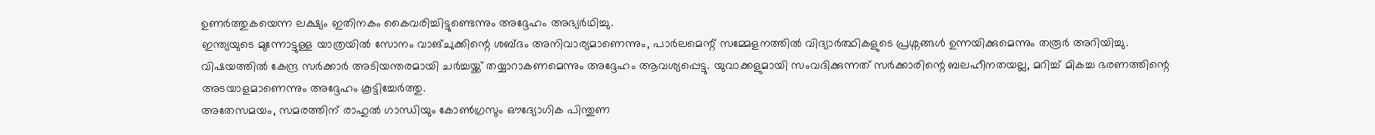ഉണർത്തുകയെന്ന ലക്ഷ്യം ഇതിനകം കൈവരിച്ചിട്ടുണ്ടെന്നും അദ്ദേഹം അഭ്യർഥിച്ചു.
ഇന്ത്യയുടെ മുന്നോട്ടുള്ള യാത്രയിൽ സോനം വാങ്ചുക്കിന്റെ ശബ്ദം അനിവാര്യമാണെന്നും, പാർലമെന്റ് സമ്മേളനത്തിൽ വിദ്യാർത്ഥികളുടെ പ്രശ്നങ്ങൾ ഉന്നയിക്കുമെന്നും തരൂർ അറിയിച്ചു. വിഷയത്തിൽ കേന്ദ്ര സർക്കാർ അടിയന്തരമായി ചർച്ചയ്ക്ക് തയ്യാറാകണമെന്നും അദ്ദേഹം ആവശ്യപ്പെട്ടു. യുവാക്കളുമായി സംവദിക്കുന്നത് സർക്കാരിന്റെ ബലഹീനതയല്ല, മറിച്ച് മികച്ച ഭരണത്തിന്റെ അടയാളമാണെന്നും അദ്ദേഹം കൂട്ടിച്ചേർത്തു.
അതേസമയം, സമരത്തിന് രാഹുൽ ഗാന്ധിയും കോൺഗ്രസും ഔദ്യോഗിക പിന്തുണ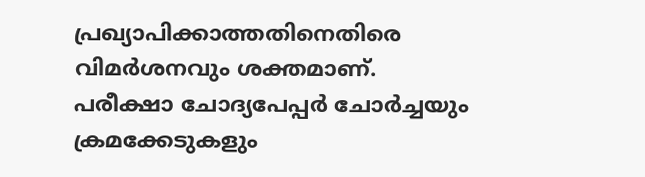പ്രഖ്യാപിക്കാത്തതിനെതിരെ വിമർശനവും ശക്തമാണ്.
പരീക്ഷാ ചോദ്യപേപ്പർ ചോർച്ചയും ക്രമക്കേടുകളും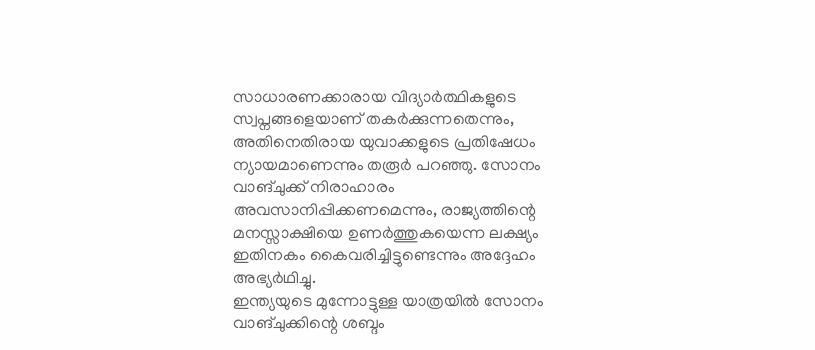സാധാരണക്കാരായ വിദ്യാർത്ഥികളുടെ സ്വപ്നങ്ങളെയാണ് തകർക്കുന്നതെന്നും, അതിനെതിരായ യുവാക്കളുടെ പ്രതിഷേധം ന്യായമാണെന്നും തരൂർ പറഞ്ഞു. സോനം വാങ്ചുക്ക് നിരാഹാരം അവസാനിപ്പിക്കണമെന്നും, രാജ്യത്തിന്റെ മനസ്സാക്ഷിയെ ഉണർത്തുകയെന്ന ലക്ഷ്യം ഇതിനകം കൈവരിച്ചിട്ടുണ്ടെന്നും അദ്ദേഹം അഭ്യർഥിച്ചു.
ഇന്ത്യയുടെ മുന്നോട്ടുള്ള യാത്രയിൽ സോനം വാങ്ചുക്കിന്റെ ശബ്ദം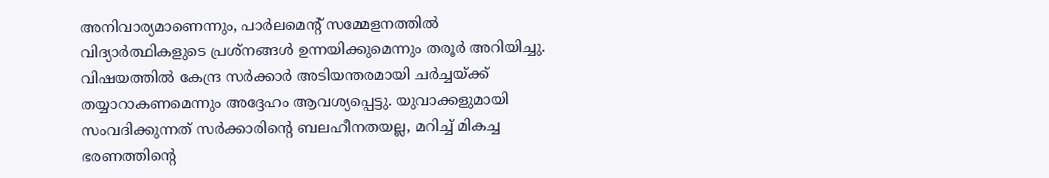അനിവാര്യമാണെന്നും, പാർലമെന്റ് സമ്മേളനത്തിൽ വിദ്യാർത്ഥികളുടെ പ്രശ്നങ്ങൾ ഉന്നയിക്കുമെന്നും തരൂർ അറിയിച്ചു. വിഷയത്തിൽ കേന്ദ്ര സർക്കാർ അടിയന്തരമായി ചർച്ചയ്ക്ക് തയ്യാറാകണമെന്നും അദ്ദേഹം ആവശ്യപ്പെട്ടു. യുവാക്കളുമായി സംവദിക്കുന്നത് സർക്കാരിന്റെ ബലഹീനതയല്ല, മറിച്ച് മികച്ച ഭരണത്തിന്റെ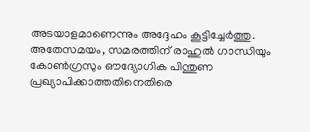അടയാളമാണെന്നും അദ്ദേഹം കൂട്ടിച്ചേർത്തു.
അതേസമയം, സമരത്തിന് രാഹുൽ ഗാന്ധിയും കോൺഗ്രസും ഔദ്യോഗിക പിന്തുണ പ്രഖ്യാപിക്കാത്തതിനെതിരെ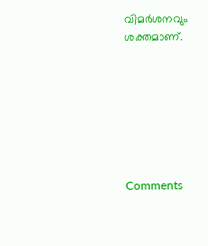വിമർശനവും ശക്തമാണ്.







Comments